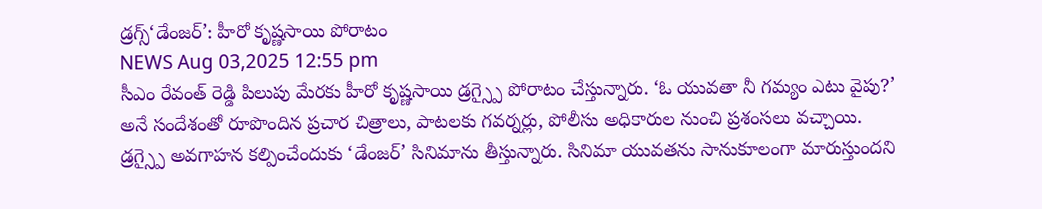డ్రగ్స్‘డేంజర్’: హీరో కృష్ణసాయి పోరాటం
NEWS Aug 03,2025 12:55 pm
సీఎం రేవంత్ రెడ్డి పిలుపు మేరకు హీరో కృష్ణసాయి డ్రగ్స్పై పోరాటం చేస్తున్నారు. ‘ఓ యువతా నీ గమ్యం ఎటు వైపు?’ అనే సందేశంతో రూపొందిన ప్రచార చిత్రాలు, పాటలకు గవర్నర్లు, పోలీసు అధికారుల నుంచి ప్రశంసలు వచ్చాయి. డ్రగ్స్పై అవగాహన కల్పించేందుకు ‘డేంజర్’ సినిమాను తీస్తున్నారు. సినిమా యువతను సానుకూలంగా మారుస్తుందని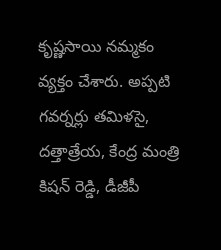కృష్ణసాయి నమ్మకం వ్యక్తం చేశారు. అప్పటి గవర్నర్లు తమిళసై, దత్తాత్రేయ, కేంద్ర మంత్రి కిషన్ రెడ్డి, డీజీపీ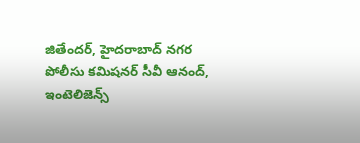జితేందర్, హైదరాబాద్ నగర పోలీసు కమిషనర్ సీవీ ఆనంద్, ఇంటెలిజెన్స్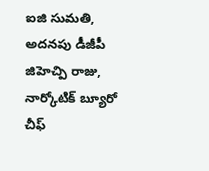ఐజి సుమతి, అదనపు డీజీపీ జిహెచ్పి రాజు, నార్కోటిక్ బ్యూరో చీఫ్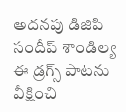అదనపు డిజిపి సందీప్ శాండిల్య ఈ డ్రగ్స్ పాటను వీక్షించి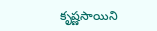కృష్ణసాయిని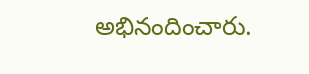అభినందించారు.